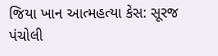જિયા ખાન આત્મહત્યા કેસ: સૂરજ પંચોલી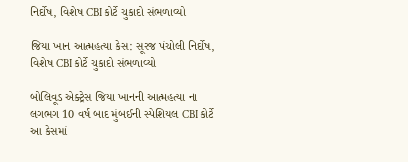નિર્દોષ, વિશેષ CBI કોર્ટે ચુકાદો સંભળાવ્યો

જિયા ખાન આત્મહત્યા કેસ: સૂરજ પંચોલી નિર્દોષ, વિશેષ CBI કોર્ટે ચુકાદો સંભળાવ્યો

બોલિવૂડ એક્ટ્રેસ જિયા ખાનની આત્મહત્યા ના લગભગ 10 વર્ષ બાદ મુંબઈની સ્પેશિયલ CBI કોર્ટે આ કેસમાં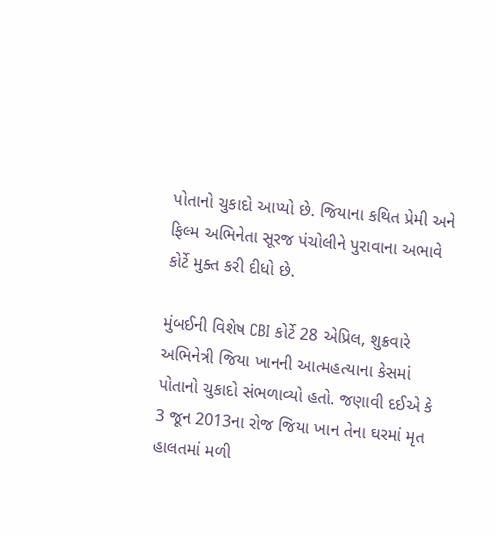પોતાનો ચુકાદો આપ્યો છે. જિયાના કથિત પ્રેમી અને ફિલ્મ અભિનેતા સૂરજ પંચોલીને પુરાવાના અભાવે કોર્ટે મુક્ત કરી દીધો છે.

મુંબઈની વિશેષ CBI કોર્ટે 28 એપ્રિલ, શુક્રવારે અભિનેત્રી જિયા ખાનની આત્મહત્યાના કેસમાં પોતાનો ચુકાદો સંભળાવ્યો હતો. જણાવી દઈએ કે 3 જૂન 2013ના રોજ જિયા ખાન તેના ઘરમાં મૃત હાલતમાં મળી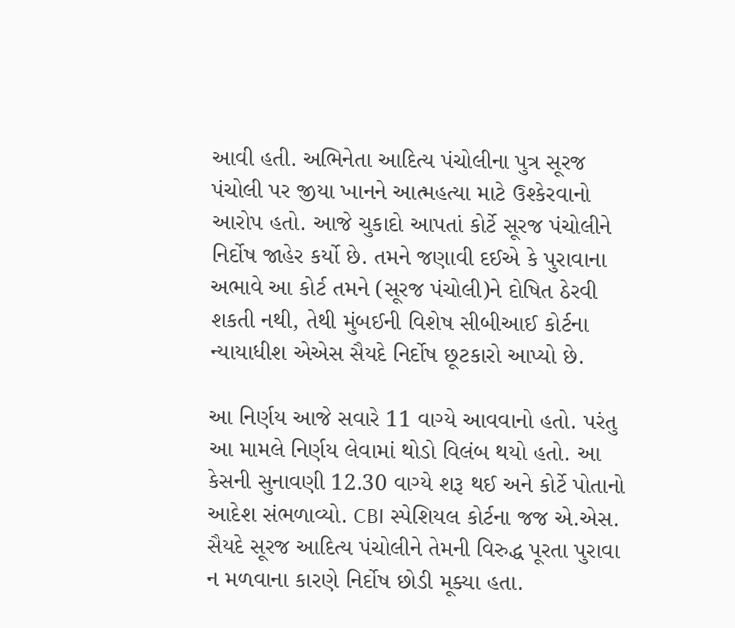આવી હતી. અભિનેતા આદિત્ય પંચોલીના પુત્ર સૂરજ પંચોલી પર જીયા ખાનને આત્મહત્યા માટે ઉશ્કેરવાનો આરોપ હતો. આજે ચુકાદો આપતાં કોર્ટે સૂરજ પંચોલીને નિર્દોષ જાહેર કર્યો છે. તમને જણાવી દઈએ કે પુરાવાના અભાવે આ કોર્ટ તમને (સૂરજ પંચોલી)ને દોષિત ઠેરવી શકતી નથી, તેથી મુંબઈની વિશેષ સીબીઆઈ કોર્ટના ન્યાયાધીશ એએસ સૈયદે નિર્દોષ છૂટકારો આપ્યો છે.

આ નિર્ણય આજે સવારે 11 વાગ્યે આવવાનો હતો. પરંતુ આ મામલે નિર્ણય લેવામાં થોડો વિલંબ થયો હતો. આ કેસની સુનાવણી 12.30 વાગ્યે શરૂ થઈ અને કોર્ટે પોતાનો આદેશ સંભળાવ્યો. CBI સ્પેશિયલ કોર્ટના જજ એ.એસ. સૈયદે સૂરજ આદિત્ય પંચોલીને તેમની વિરુદ્ધ પૂરતા પુરાવા ન મળવાના કારણે નિર્દોષ છોડી મૂક્યા હતા.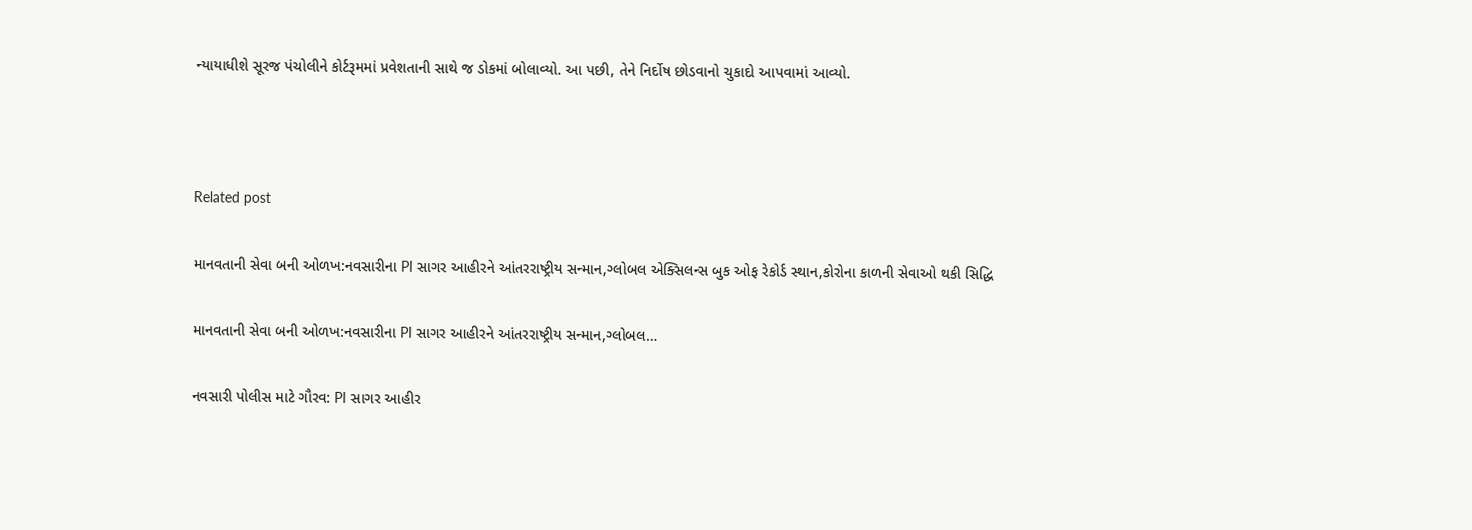ન્યાયાધીશે સૂરજ પંચોલીને કોર્ટરૂમમાં પ્રવેશતાની સાથે જ ડોકમાં બોલાવ્યો. આ પછી, તેને નિર્દોષ છોડવાનો ચુકાદો આપવામાં આવ્યો.



Related post

માનવતાની સેવા બની ઓળખ:નવસારીના PI સાગર આહીરને આંતરરાષ્ટ્રીય સન્માન,ગ્લોબલ એક્સિલન્સ બુક ઓફ રેકોર્ડ સ્થાન,કોરોના કાળની સેવાઓ થકી સિદ્ધિ

માનવતાની સેવા બની ઓળખ:નવસારીના PI સાગર આહીરને આંતરરાષ્ટ્રીય સન્માન,ગ્લોબલ…

નવસારી પોલીસ માટે ગૌરવ: PI સાગર આહીર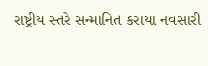રાષ્ટ્રીય સ્તરે સન્માનિત કરાયા નવસારી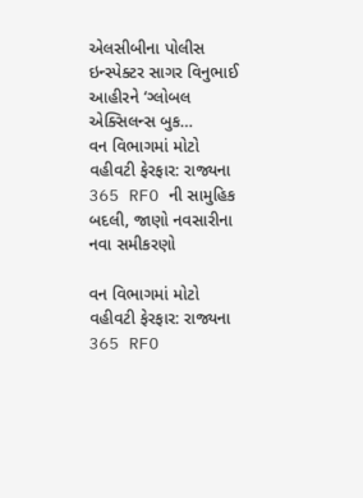એલસીબીના પોલીસ ઇન્સ્પેક્ટર સાગર વિનુભાઈ આહીરને ‘ગ્લોબલ એક્સિલન્સ બુક…
વન વિભાગમાં મોટો વહીવટી ફેરફાર: રાજ્યના 365 RFO ની સામુહિક બદલી, જાણો નવસારીના નવા સમીકરણો

વન વિભાગમાં મોટો વહીવટી ફેરફાર: રાજ્યના 365 RFO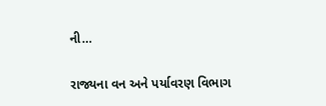ની…

રાજ્યના વન અને પર્યાવરણ વિભાગ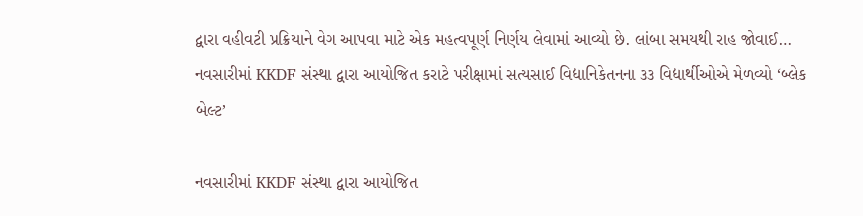દ્વારા વહીવટી પ્રક્રિયાને વેગ આપવા માટે એક મહત્વપૂર્ણ નિર્ણય લેવામાં આવ્યો છે. લાંબા સમયથી રાહ જોવાઈ…
નવસારીમાં KKDF સંસ્થા દ્વારા આયોજિત કરાટે પરીક્ષામાં સત્યસાઈ વિદ્યાનિકેતનના ૩૩ વિદ્યાર્થીઓએ મેળવ્યો ‘બ્લેક બેલ્ટ’

નવસારીમાં KKDF સંસ્થા દ્વારા આયોજિત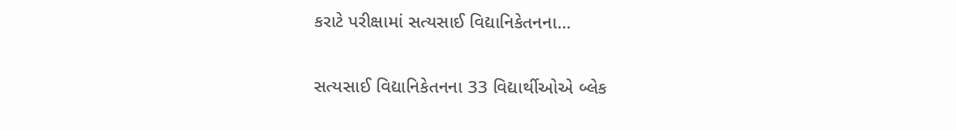કરાટે પરીક્ષામાં સત્યસાઈ વિદ્યાનિકેતનના…

સત્યસાઈ વિદ્યાનિકેતનના 33 વિદ્યાર્થીઓએ બ્લેક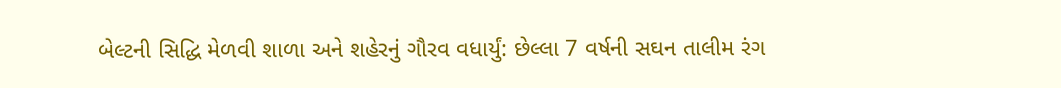બેલ્ટની સિદ્ધિ મેળવી શાળા અને શહેરનું ગૌરવ વધાર્યું: છેલ્લા 7 વર્ષની સઘન તાલીમ રંગ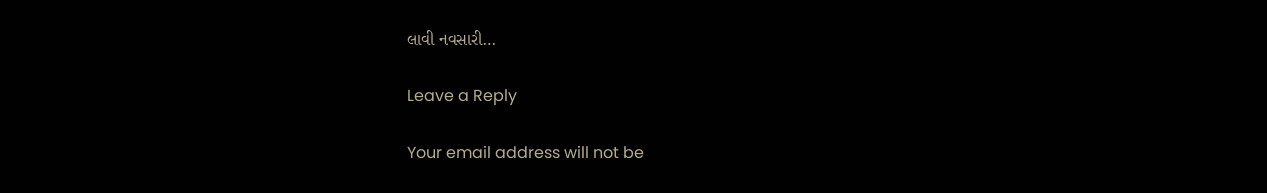લાવી નવસારી…

Leave a Reply

Your email address will not be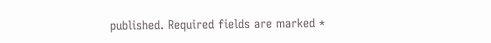published. Required fields are marked *